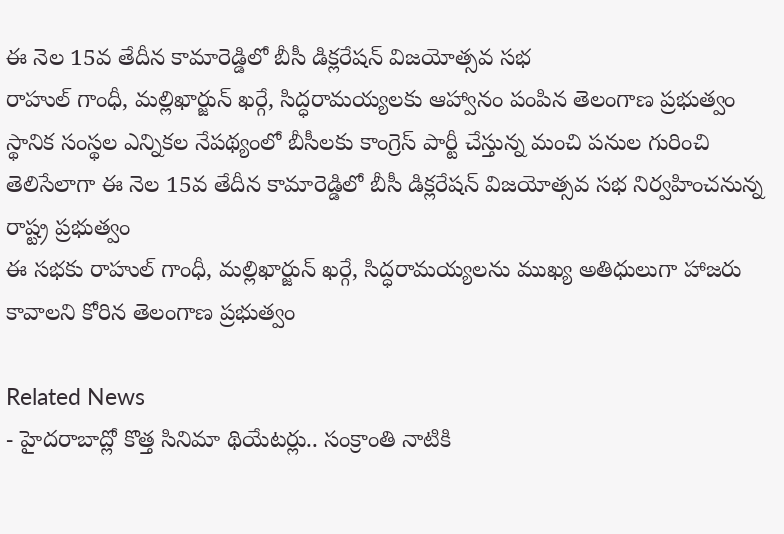ఈ నెల 15వ తేదీన కామారెడ్డిలో బీసీ డిక్లరేషన్ విజయోత్సవ సభ
రాహుల్ గాంధీ, మల్లిఖార్జున్ ఖర్గే, సిద్ధరామయ్యలకు ఆహ్వానం పంపిన తెలంగాణ ప్రభుత్వం
స్థానిక సంస్థల ఎన్నికల నేపథ్యంలో బీసీలకు కాంగ్రెస్ పార్టీ చేస్తున్న మంచి పనుల గురించి తెలిసేలాగా ఈ నెల 15వ తేదీన కామారెడ్డిలో బీసీ డిక్లరేషన్ విజయోత్సవ సభ నిర్వహించనున్న రాష్ట్ర ప్రభుత్వం
ఈ సభకు రాహుల్ గాంధీ, మల్లిఖార్జున్ ఖర్గే, సిద్ధరామయ్యలను ముఖ్య అతిధులుగా హాజరు కావాలని కోరిన తెలంగాణ ప్రభుత్వం

Related News
- హైదరాబాద్లో కొత్త సినిమా థియేటర్లు.. సంక్రాంతి నాటికి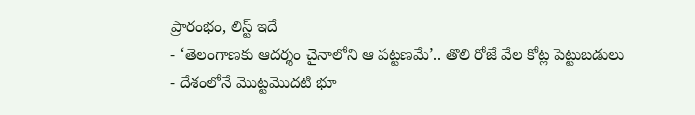ప్రారంభం, లిస్ట్ ఇదే
- ‘తెలంగాణకు ఆదర్శం చైనాలోని ఆ పట్టణమే’.. తొలి రోజే వేల కోట్ల పెట్టుబడులు
- దేశంలోనే మొట్టమొదటి భూ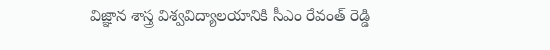విజ్ఞాన శాస్త్ర విశ్వవిద్యాలయానికి సీఎం రేవంత్ రెడ్డి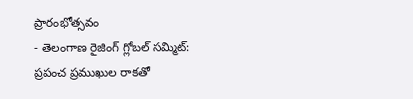ప్రారంభోత్సవం
- తెలంగాణ రైజింగ్ గ్లోబల్ సమ్మిట్: ప్రపంచ ప్రముఖుల రాకతో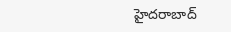హైదరాబాద్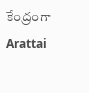కేంద్రంగా
Arattai